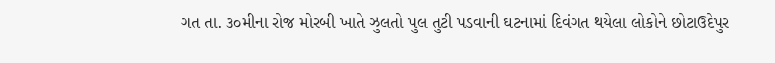ગત તા. ૩૦મીના રોજ મોરબી ખાતે ઝુલતો પુલ તુટી પડવાની ઘટનામાં દિવંગત થયેલા લોકોને છોટાઉદેપુર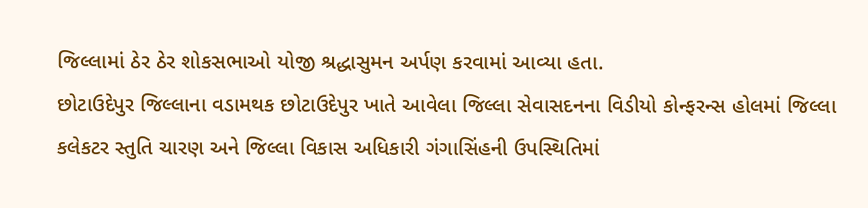જિલ્લામાં ઠેર ઠેર શોકસભાઓ યોજી શ્રદ્ધાસુમન અર્પણ કરવામાં આવ્યા હતા.
છોટાઉદેપુર જિલ્લાના વડામથક છોટાઉદેપુર ખાતે આવેલા જિલ્લા સેવાસદનના વિડીયો કોન્ફરન્સ હોલમાં જિલ્લા કલેકટર સ્તુતિ ચારણ અને જિલ્લા વિકાસ અધિકારી ગંગાસિંહની ઉપસ્થિતિમાં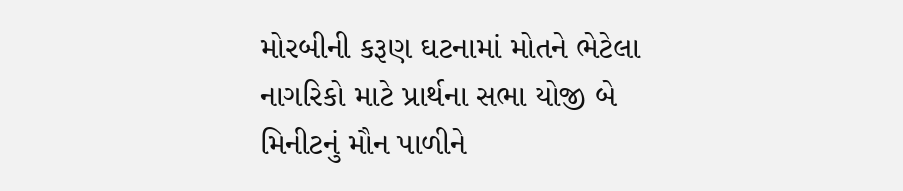મોરબીની કરૂણ ઘટનામાં મોતને ભેટેલા નાગરિકો માટે પ્રાર્થના સભા યોજી બે મિનીટનું મૌન પાળીને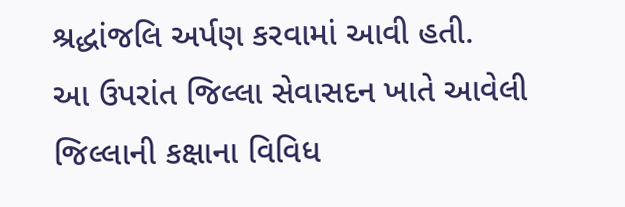શ્રદ્ધાંજલિ અર્પણ કરવામાં આવી હતી.
આ ઉપરાંત જિલ્લા સેવાસદન ખાતે આવેલી જિલ્લાની કક્ષાના વિવિધ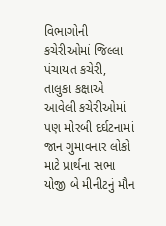વિભાગોની કચેરીઓમાં જિલ્લા પંચાયત કચેરી, તાલુકા કક્ષાએ આવેલી કચેરીઓમાં પણ મોરબી દર્ઘટનામાં જાન ગુમાવનાર લોકો માટે પ્રાર્થના સભા યોજી બે મીનીટનું મૌન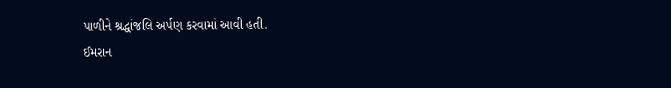પાળીને શ્રદ્ધાંજલિ અર્પણ કરવામાં આવી હતી.
ઈમરાન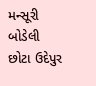મન્સૂરી બોડેલી છોટા ઉદેપુર